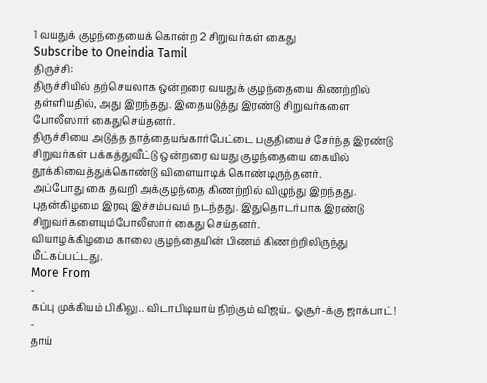1 வயதுக் குழந்தையைக் கொன்ற 2 சிறுவர்கள் கைது
Subscribe to Oneindia Tamil
திருச்சி:
திருச்சியில் தற்செயலாக ஒன்றரை வயதுக் குழந்தையை கிணற்றில் தள்ளியதில், அது இறந்தது. இதையடுத்து இரண்டு சிறுவர்களை போலீஸார் கைதுசெய்தனர்.
திருச்சியை அடுத்த தாத்தையங்கார்பேட்டை பகுதியைச் சேர்ந்த இரண்டு சிறுவர்கள் பக்கத்துவீட்டு ஒன்றரை வயது குழந்தையை கையில் தூக்கிவைத்துக்கொண்டு விளையாடிக் கொண்டிருந்தனர்.
அப்போது கை தவறி அக்குழந்தை கிணற்றில் விழுந்து இறந்தது. புதன்கிழமை இரவு இச்சம்பவம் நடந்தது. இதுதொடர்பாக இரண்டு சிறுவர்களையும்போலீஸார் கைது செய்தனர்.
வியாழக்கிழமை காலை குழந்தையின் பிணம் கிணற்றிலிருந்து மீட்கப்பட்டது.
More From
-
கப்பு முக்கியம் பிகிலு.. விடாபிடியாய் நிற்கும் விஜய்.. ஓசூர்-க்கு ஜாக்பாட்! -
தாய்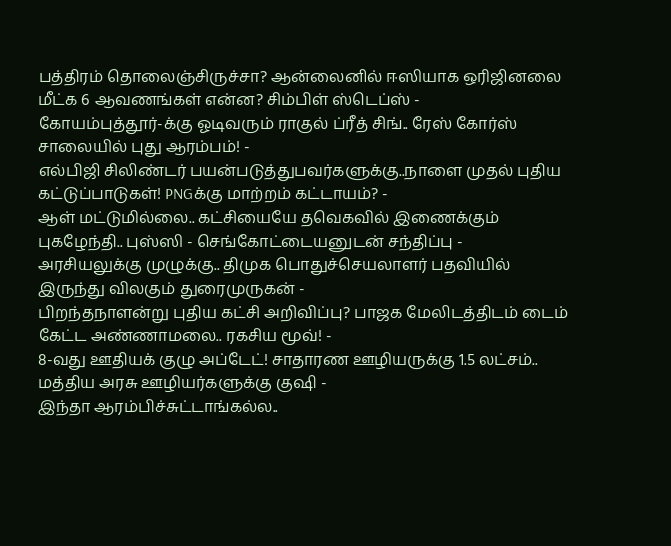பத்திரம் தொலைஞ்சிருச்சா? ஆன்லைனில் ஈஸியாக ஒரிஜினலை மீட்க 6 ஆவணங்கள் என்ன? சிம்பிள் ஸ்டெப்ஸ் -
கோயம்புத்தூர்-க்கு ஓடிவரும் ராகுல் ப்ரீத் சிங்.. ரேஸ் கோர்ஸ் சாலையில் புது ஆரம்பம்! -
எல்பிஜி சிலிண்டர் பயன்படுத்துபவர்களுக்கு..நாளை முதல் புதிய கட்டுப்பாடுகள்! PNGக்கு மாற்றம் கட்டாயம்? -
ஆள் மட்டுமில்லை.. கட்சியையே தவெகவில் இணைக்கும் புகழேந்தி.. புஸ்ஸி - செங்கோட்டையனுடன் சந்திப்பு -
அரசியலுக்கு முழுக்கு.. திமுக பொதுச்செயலாளர் பதவியில் இருந்து விலகும் துரைமுருகன் -
பிறந்தநாளன்று புதிய கட்சி அறிவிப்பு? பாஜக மேலிடத்திடம் டைம் கேட்ட அண்ணாமலை.. ரகசிய மூவ்! -
8-வது ஊதியக் குழு அப்டேட்! சாதாரண ஊழியருக்கு 1.5 லட்சம்.. மத்திய அரசு ஊழியர்களுக்கு குஷி -
இந்தா ஆரம்பிச்சுட்டாங்கல்ல..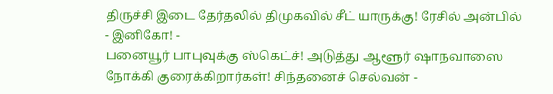திருச்சி இடை தேர்தலில் திமுகவில் சீட் யாருக்கு! ரேசில் அன்பில் - இனிகோ! -
பனையூர் பாபுவுக்கு ஸ்கெட்ச்! அடுத்து ஆளூர் ஷாநவாஸை நோக்கி குரைக்கிறார்கள்! சிந்தனைச் செல்வன் -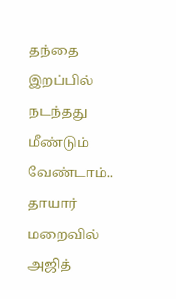தந்தை இறப்பில் நடந்தது மீண்டும் வேண்டாம்.. தாயார் மறைவில் அஜித்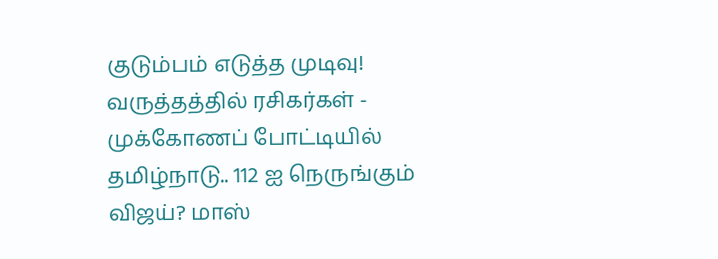குடும்பம் எடுத்த முடிவு! வருத்தத்தில் ரசிகர்கள் -
முக்கோணப் போட்டியில் தமிழ்நாடு.. 112 ஐ நெருங்கும் விஜய்? மாஸ்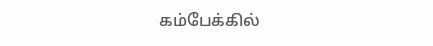கம்பேக்கில்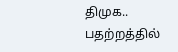திமுக.. பதற்றத்தில்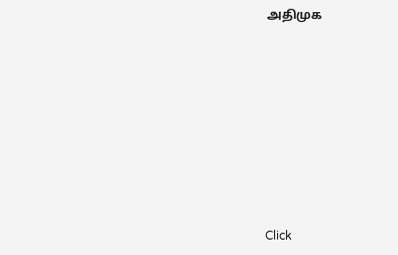அதிமுக












Click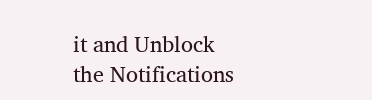it and Unblock the Notifications